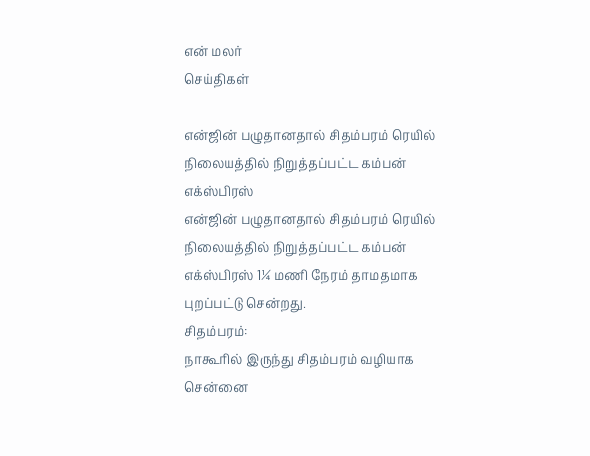என் மலர்
செய்திகள்

என்ஜின் பழுதானதால் சிதம்பரம் ரெயில் நிலையத்தில் நிறுத்தப்பட்ட கம்பன் எக்ஸ்பிரஸ்
என்ஜின் பழுதானதால் சிதம்பரம் ரெயில் நிலையத்தில் நிறுத்தப்பட்ட கம்பன் எக்ஸ்பிரஸ் 1¼ மணி நேரம் தாமதமாக புறப்பட்டு சென்றது.
சிதம்பரம்:
நாகூரில் இருந்து சிதம்பரம் வழியாக சென்னை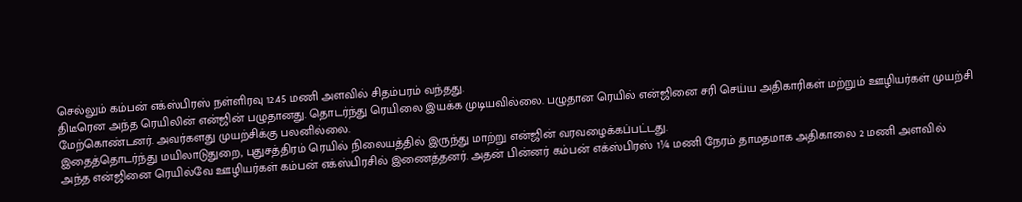செல்லும் கம்பன் எக்ஸ்பிரஸ் நள்ளிரவு 12.45 மணி அளவில் சிதம்பரம் வந்தது.
திடீரென அந்த ரெயிலின் என்ஜின் பழுதானது. தொடர்ந்து ரெயிலை இயக்க முடியவில்லை. பழுதான ரெயில் என்ஜினை சரி செய்ய அதிகாரிகள் மற்றும் ஊழியர்கள் முயற்சி மேற்கொண்டனர். அவர்களது முயற்சிக்கு பலனில்லை.
இதைத்தொடர்ந்து மயிலாடுதுறை, புதுசத்திரம் ரெயில் நிலையத்தில் இருந்து மாற்று என்ஜின் வரவழைக்கப்பட்டது.
அந்த என்ஜினை ரெயில்வே ஊழியர்கள் கம்பன் எக்ஸ்பிரசில் இணைத்தனர். அதன் பின்னர் கம்பன் எக்ஸ்பிரஸ் 1¼ மணி நேரம் தாமதமாக அதிகாலை 2 மணி அளவில்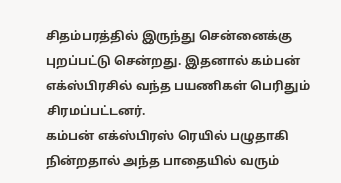சிதம்பரத்தில் இருந்து சென்னைக்கு புறப்பட்டு சென்றது. இதனால் கம்பன் எக்ஸ்பிரசில் வந்த பயணிகள் பெரிதும் சிரமப்பட்டனர்.
கம்பன் எக்ஸ்பிரஸ் ரெயில் பழுதாகி நின்றதால் அந்த பாதையில் வரும்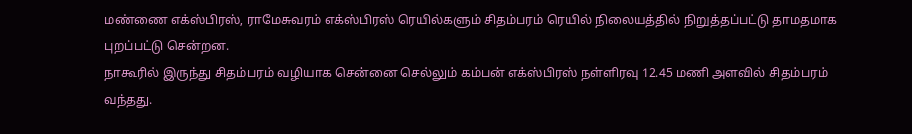மண்ணை எக்ஸ்பிரஸ், ராமேசுவரம் எக்ஸ்பிரஸ் ரெயில்களும் சிதம்பரம் ரெயில் நிலையத்தில் நிறுத்தப்பட்டு தாமதமாக புறப்பட்டு சென்றன.
நாகூரில் இருந்து சிதம்பரம் வழியாக சென்னை செல்லும் கம்பன் எக்ஸ்பிரஸ் நள்ளிரவு 12.45 மணி அளவில் சிதம்பரம் வந்தது.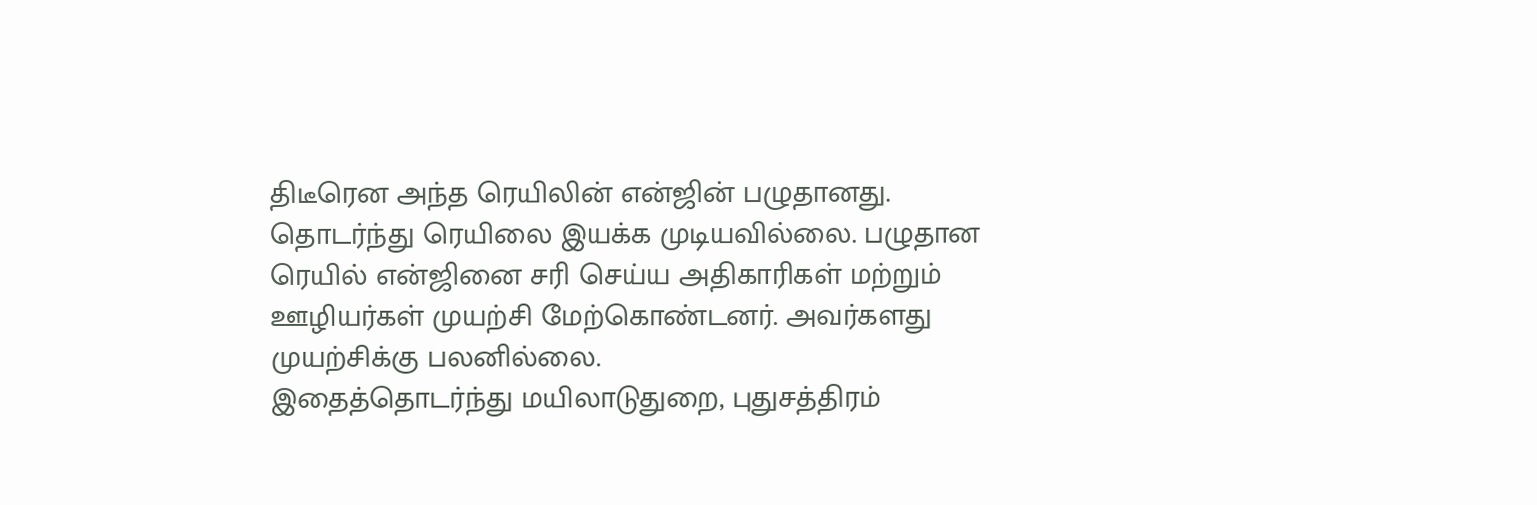திடீரென அந்த ரெயிலின் என்ஜின் பழுதானது. தொடர்ந்து ரெயிலை இயக்க முடியவில்லை. பழுதான ரெயில் என்ஜினை சரி செய்ய அதிகாரிகள் மற்றும் ஊழியர்கள் முயற்சி மேற்கொண்டனர். அவர்களது முயற்சிக்கு பலனில்லை.
இதைத்தொடர்ந்து மயிலாடுதுறை, புதுசத்திரம்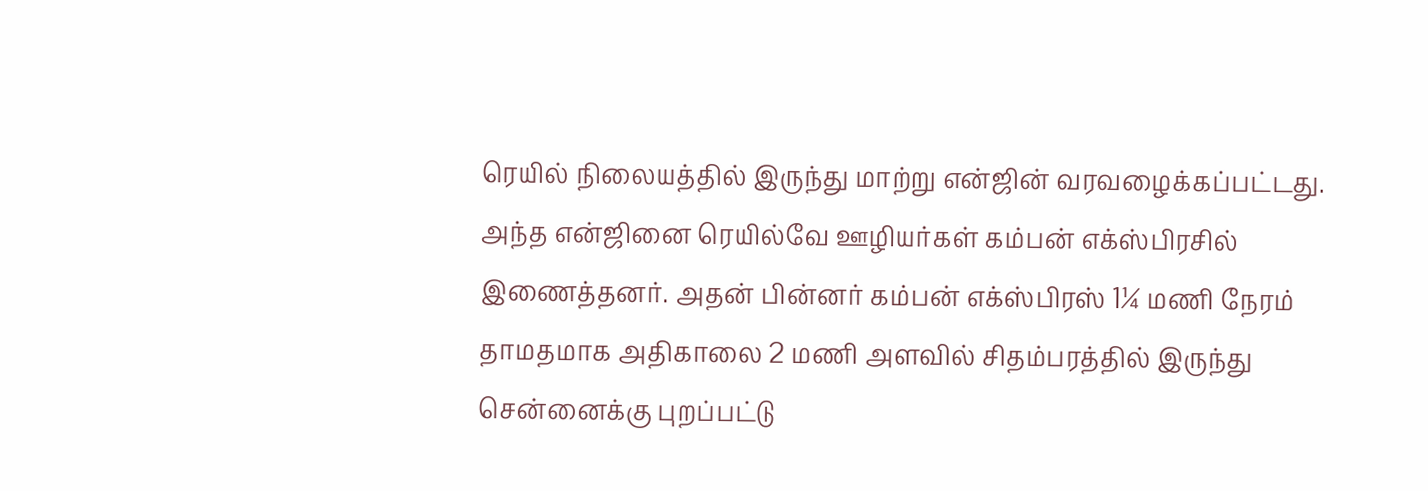ரெயில் நிலையத்தில் இருந்து மாற்று என்ஜின் வரவழைக்கப்பட்டது.
அந்த என்ஜினை ரெயில்வே ஊழியர்கள் கம்பன் எக்ஸ்பிரசில் இணைத்தனர். அதன் பின்னர் கம்பன் எக்ஸ்பிரஸ் 1¼ மணி நேரம் தாமதமாக அதிகாலை 2 மணி அளவில் சிதம்பரத்தில் இருந்து சென்னைக்கு புறப்பட்டு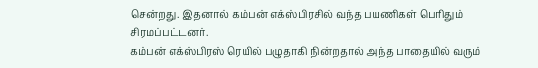சென்றது. இதனால் கம்பன் எக்ஸ்பிரசில் வந்த பயணிகள் பெரிதும் சிரமப்பட்டனர்.
கம்பன் எக்ஸ்பிரஸ் ரெயில் பழுதாகி நின்றதால் அந்த பாதையில் வரும்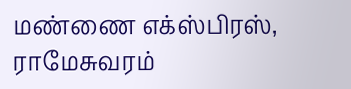மண்ணை எக்ஸ்பிரஸ், ராமேசுவரம்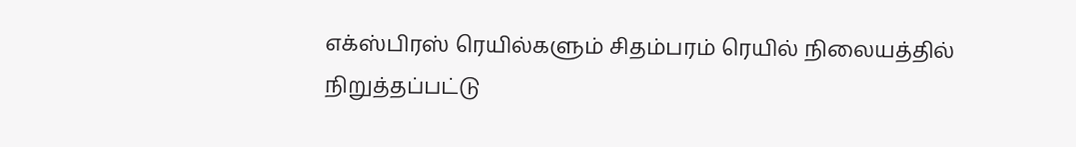எக்ஸ்பிரஸ் ரெயில்களும் சிதம்பரம் ரெயில் நிலையத்தில் நிறுத்தப்பட்டு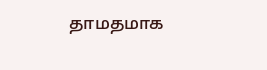தாமதமாக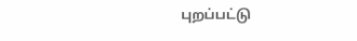புறப்பட்டு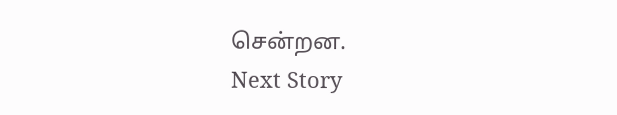சென்றன.
Next Story